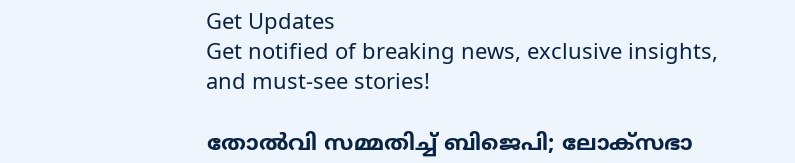Get Updates
Get notified of breaking news, exclusive insights, and must-see stories!

തോല്‍വി സമ്മതിച്ച് ബിജെപി; ലോക്‌സഭാ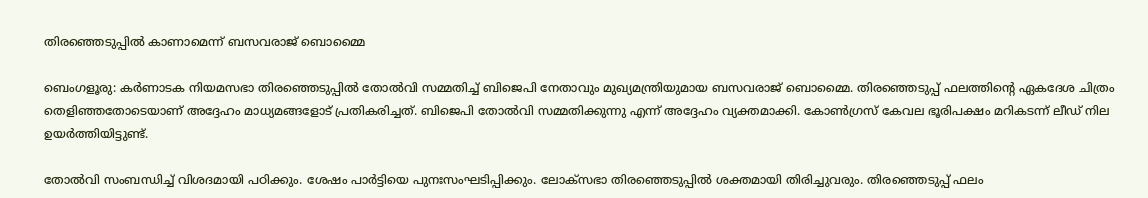തിരഞ്ഞെടുപ്പില്‍ കാണാമെന്ന് ബസവരാജ് ബൊമ്മൈ

ബെംഗളൂരു: കര്‍ണാടക നിയമസഭാ തിരഞ്ഞെടുപ്പില്‍ തോല്‍വി സമ്മതിച്ച് ബിജെപി നേതാവും മുഖ്യമന്ത്രിയുമായ ബസവരാജ് ബൊമ്മൈ. തിരഞ്ഞെടുപ്പ് ഫലത്തിന്റെ ഏകദേശ ചിത്രം തെളിഞ്ഞതോടെയാണ് അദ്ദേഹം മാധ്യമങ്ങളോട് പ്രതികരിച്ചത്. ബിജെപി തോല്‍വി സമ്മതിക്കുന്നു എന്ന് അദ്ദേഹം വ്യക്തമാക്കി. കോണ്‍ഗ്രസ് കേവല ഭൂരിപക്ഷം മറികടന്ന് ലീഡ് നില ഉയര്‍ത്തിയിട്ടുണ്ട്.

തോല്‍വി സംബന്ധിച്ച് വിശദമായി പഠിക്കും. ശേഷം പാര്‍ട്ടിയെ പുനഃസംഘടിപ്പിക്കും. ലോക്‌സഭാ തിരഞ്ഞെടുപ്പില്‍ ശക്തമായി തിരിച്ചുവരും. തിരഞ്ഞെടുപ്പ് ഫലം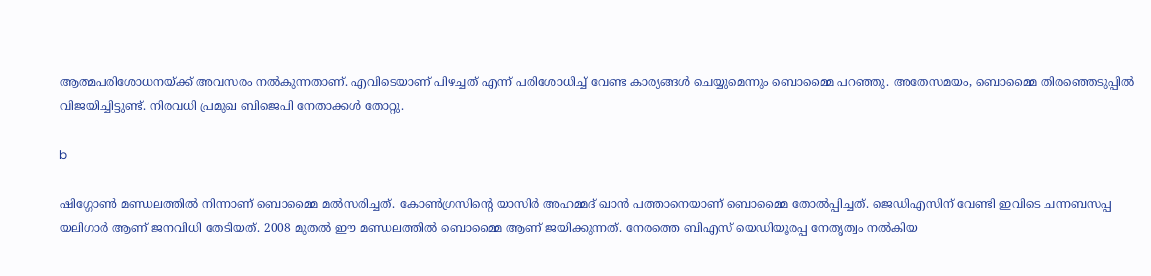ആത്മപരിശോധനയ്ക്ക് അവസരം നല്‍കുന്നതാണ്. എവിടെയാണ് പിഴച്ചത് എന്ന് പരിശോധിച്ച് വേണ്ട കാര്യങ്ങള്‍ ചെയ്യുമെന്നും ബൊമ്മൈ പറഞ്ഞു. അതേസമയം, ബൊമ്മൈ തിരഞ്ഞെടുപ്പില്‍ വിജയിച്ചിട്ടുണ്ട്. നിരവധി പ്രമുഖ ബിജെപി നേതാക്കള്‍ തോറ്റു.

b

ഷിഗ്ഗോണ്‍ മണ്ഡലത്തില്‍ നിന്നാണ് ബൊമ്മൈ മല്‍സരിച്ചത്. കോണ്‍ഗ്രസിന്റെ യാസിര്‍ അഹമ്മദ് ഖാന്‍ പത്താനെയാണ് ബൊമ്മൈ തോല്‍പ്പിച്ചത്. ജെഡിഎസിന് വേണ്ടി ഇവിടെ ചന്നബസപ്പ യലിഗാര്‍ ആണ് ജനവിധി തേടിയത്. 2008 മുതല്‍ ഈ മണ്ഡലത്തില്‍ ബൊമ്മൈ ആണ് ജയിക്കുന്നത്. നേരത്തെ ബിഎസ് യെഡിയൂരപ്പ നേതൃത്വം നല്‍കിയ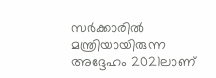സര്‍ക്കാരില്‍ മന്ത്രിയായിരുന്ന അദ്ദേഹം 2021ലാണ്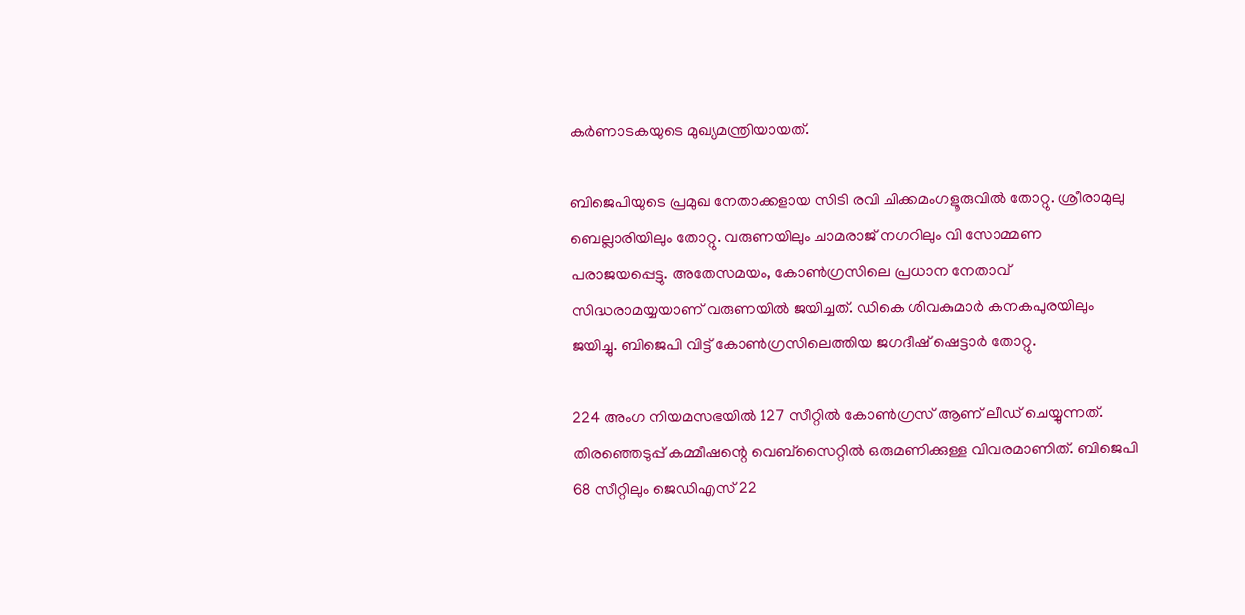കര്‍ണാടകയുടെ മുഖ്യമന്ത്രിയായത്.

ബിജെപിയുടെ പ്രമുഖ നേതാക്കളായ സിടി രവി ചിക്കമംഗളൂരുവില്‍ തോറ്റു. ശ്രീരാമുലു ബെല്ലാരിയിലും തോറ്റു. വരുണയിലും ചാമരാജ് നഗറിലും വി സോമ്മണ പരാജയപ്പെട്ടു. അതേസമയം, കോണ്‍ഗ്രസിലെ പ്രധാന നേതാവ് സിദ്ധരാമയ്യയാണ് വരുണയില്‍ ജയിച്ചത്. ഡികെ ശിവകുമാര്‍ കനകപുരയിലും ജയിച്ചു. ബിജെപി വിട്ട് കോണ്‍ഗ്രസിലെത്തിയ ജഗദീഷ് ഷെട്ടാര്‍ തോറ്റു.

224 അംഗ നിയമസഭയില്‍ 127 സീറ്റില്‍ കോണ്‍ഗ്രസ് ആണ് ലീഡ് ചെയ്യുന്നത്. തിരഞ്ഞെടുപ്പ് കമ്മീഷന്റെ വെബ്‌സൈറ്റില്‍ ഒരുമണിക്കുള്ള വിവരമാണിത്. ബിജെപി 68 സീറ്റിലും ജെഡിഎസ് 22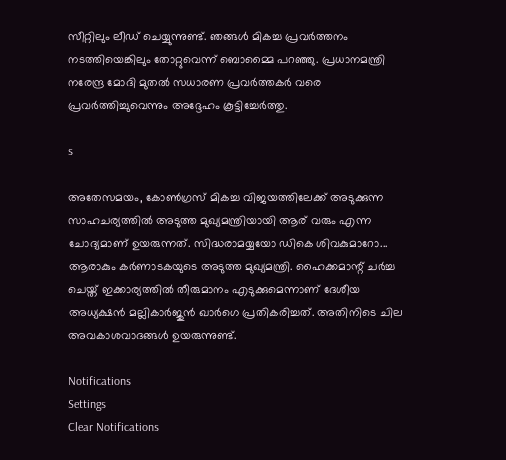സീറ്റിലും ലീഡ് ചെയ്യുന്നുണ്ട്. ഞങ്ങള്‍ മികച്ച പ്രവര്‍ത്തനം നടത്തിയെങ്കിലും തോറ്റുവെന്ന് ബൊമ്മൈ പറഞ്ഞു. പ്രധാനമന്ത്രി നരേന്ദ്ര മോദി മുതല്‍ സധാരണ പ്രവര്‍ത്തകര്‍ വരെ പ്രവര്‍ത്തിച്ചുവെന്നും അദ്ദേഹം കൂട്ടിച്ചേര്‍ത്തു.

s

അതേസമയം, കോണ്‍ഗ്രസ് മികച്ച വിജയത്തിലേക്ക് അടുക്കുന്ന സാഹചര്യത്തില്‍ അടുത്ത മുഖ്യമന്ത്രിയായി ആര് വരും എന്ന ചോദ്യമാണ് ഉയരുന്നത്. സിദ്ധരാമയ്യയോ ഡികെ ശിവകുമാറോ... ആരാകും കര്‍ണാടകയുടെ അടുത്ത മുഖ്യമന്ത്രി. ഹൈക്കമാന്റ് ചര്‍ച്ച ചെയ്ത് ഇക്കാര്യത്തില്‍ തീരുമാനം എടുക്കുമെന്നാണ് ദേശീയ അധ്യക്ഷന്‍ മല്ലികാര്‍ജുന്‍ ഖാര്‍ഗെ പ്രതികരിച്ചത്. അതിനിടെ ചില അവകാശവാദങ്ങള്‍ ഉയരുന്നുണ്ട്.

Notifications
Settings
Clear Notifications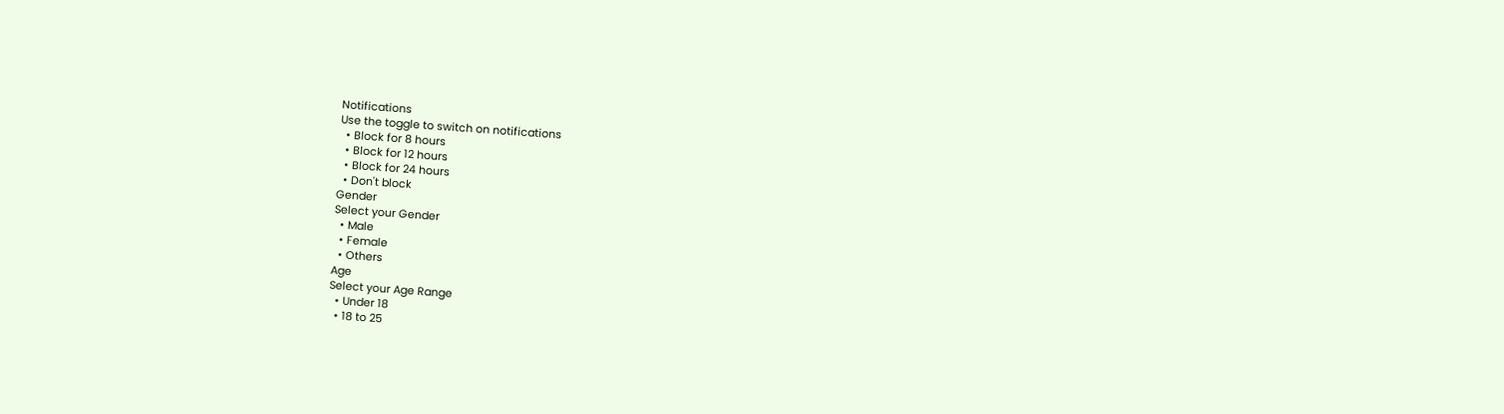Notifications
Use the toggle to switch on notifications
  • Block for 8 hours
  • Block for 12 hours
  • Block for 24 hours
  • Don't block
Gender
Select your Gender
  • Male
  • Female
  • Others
Age
Select your Age Range
  • Under 18
  • 18 to 25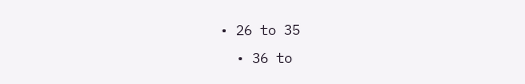• 26 to 35
  • 36 to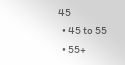45
  • 45 to 55
  • 55+